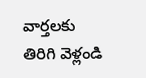వార్తలకు తిరిగి వెళ్లండి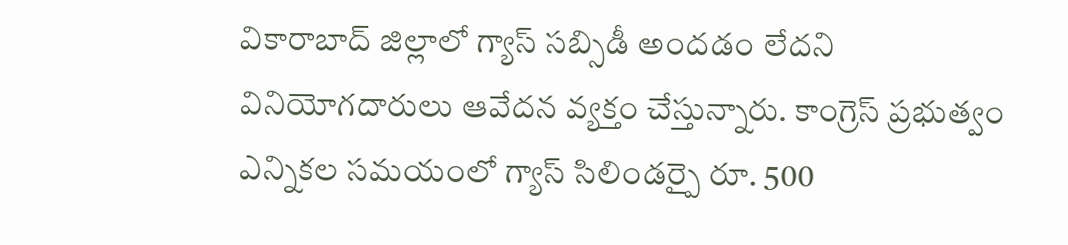వికారాబాద్ జిల్లాలో గ్యాస్ సబ్సిడీ అందడం లేదని వినియోగదారులు ఆవేదన వ్యక్తం చేస్తున్నారు. కాంగ్రెస్ ప్రభుత్వం ఎన్నికల సమయంలో గ్యాస్ సిలిండర్పై రూ. 500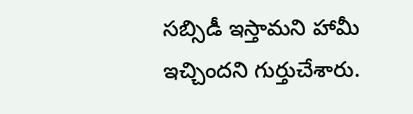సబ్సిడీ ఇస్తామని హామీ ఇచ్చిందని గుర్తుచేశారు.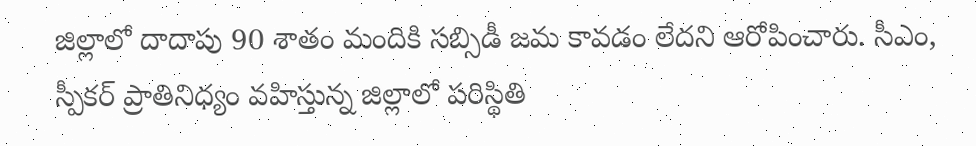జిల్లాలో దాదాపు 90 శాతం మందికి సబ్సిడీ జమ కావడం లేదని ఆరోపించారు. సీఎం, స్పీకర్ ప్రాతినిధ్యం వహిస్తున్న జిల్లాలో పరిస్థితి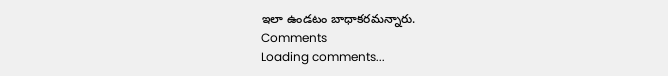ఇలా ఉండటం బాధాకరమన్నారు.
Comments
Loading comments...